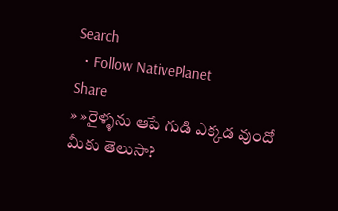Search
  • Follow NativePlanet
Share
» »రైళ్ళను ఆపే గుడి ఎక్కడ వుందో మీకు తెలుసా?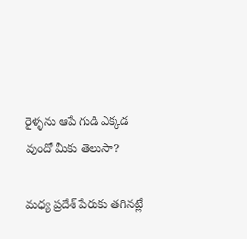రైళ్ళను ఆపే గుడి ఎక్కడ వుందో మీకు తెలుసా?

మధ్య ప్రదేశ్ పేరుకు తగినట్లే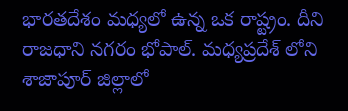భారతదేశం మధ్యలో ఉన్న ఒక రాష్ట్రం. దీని రాజధాని నగరం భోపాల్. మధ్యప్రదేశ్ లోని శాజాపూర్ జిల్లాలో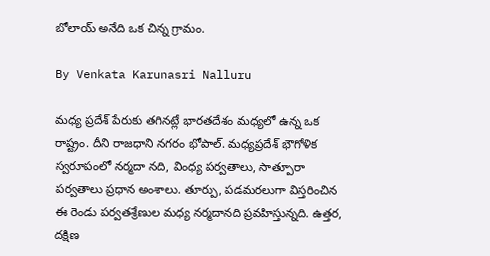బోలాయ్ అనేది ఒక చిన్న గ్రామం.

By Venkata Karunasri Nalluru

మధ్య ప్రదేశ్ పేరుకు తగినట్లే భారతదేశం మధ్యలో ఉన్న ఒక రాష్ట్రం. దీని రాజధాని నగరం భోపాల్. మధ్యప్రదేశ్ భౌగోళిక స్వరూపంలో నర్మదా నది, వింధ్య పర్వతాలు, సాత్పూరా పర్వతాలు ప్రధాన అంశాలు. తూర్పు, పడమరలుగా విస్తరించిన ఈ రెండు పర్వతశ్రేణుల మధ్య నర్మదానది ప్రవహిస్తున్నది. ఉత్తర, దక్షిణ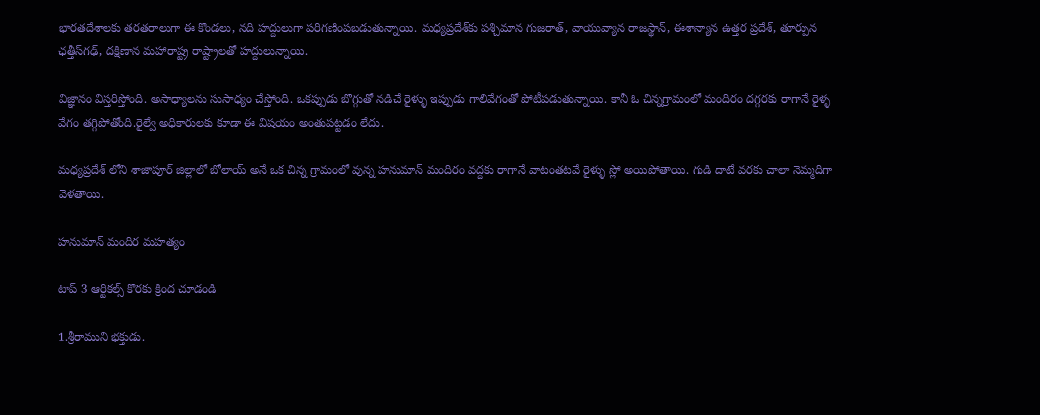భారతదేశాలకు తరతరాలుగా ఈ కొండలు, నది హద్దులుగా పరిగణింపబడుతున్నాయి. మధ్యప్రదేశ్‌కు పశ్చిమాన గుజరాత్, వాయువ్యాన రాజస్థాన్, ఈశాన్యాన ఉత్తర ప్రదేశ్, తూర్పున ఛత్తీస్‌గఢ్, దక్షిణాన మహారాష్ట్ర రాష్ట్రాలతో హద్దులున్నాయి.

విజ్ఞానం విస్తరిస్తోంది. అసాధ్యాలను సుసాధ్యం చేస్తోంది. ఒకప్పుడు బొగ్గుతో నడిచే రైళ్ళు ఇప్పుడు గాలివేగంతో పోటీపడుతున్నాయి. కానీ ఓ చిన్నగ్రామంలో మందిరం దగ్గరకు రాగానే రైళ్ళ వేగం తగ్గిపోతోంది.రైల్వే అధికారులకు కూడా ఈ విషయం అంతుపట్టడం లేదు.

మధ్యప్రదేశ్ లోని శాజాపూర్ జిల్లాలో బోలాయ్ అనే ఒక చిన్న గ్రామంలో వున్న హనుమాన్ మందిరం వద్దకు రాగానే వాటంతటవే రైళ్ళు స్లో అయిపోతాయి. గుడి దాటే వరకు చాలా నెమ్మదిగా వెళతాయి.

హనుమాన్ మందిర మహత్యం

టాప్ 3 ఆర్టికల్స్ కొరకు క్రింద చూడండి

1.శ్రీరాముని భక్తుడు.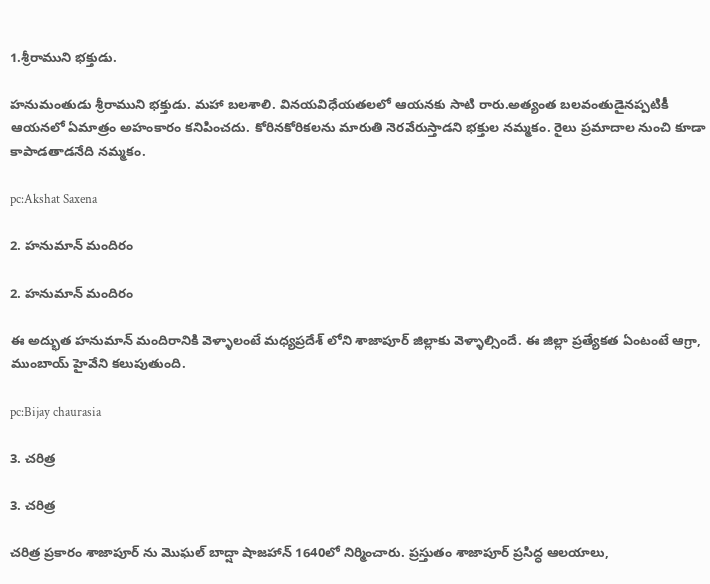1.శ్రీరాముని భక్తుడు.

హనుమంతుడు శ్రీరాముని భక్తుడు. మహా బలశాలి. వినయవిధేయతలలో ఆయనకు సాటి రారు.అత్యంత బలవంతుడైనప్పటికీ ఆయనలో ఏమాత్రం అహంకారం కనిపించదు. కోరినకోరికలను మారుతి నెరవేరుస్తాడని భక్తుల నమ్మకం. రైలు ప్రమాదాల నుంచి కూడా కాపాడతాడనేది నమ్మకం.

pc:Akshat Saxena

2. హనుమాన్ మందిరం

2. హనుమాన్ మందిరం

ఈ అద్భుత హనుమాన్ మందిరానికి వెళ్ళాలంటే మధ్యప్రదేశ్ లోని శాజాపూర్ జిల్లాకు వెళ్ళాల్సిందే. ఈ జిల్లా ప్రత్యేకత ఏంటంటే ఆగ్రా, ముంబాయ్ హైవేని కలుపుతుంది.

pc:Bijay chaurasia

3. చరిత్ర

3. చరిత్ర

చరిత్ర ప్రకారం శాజాపూర్ ను మొఘల్ బాద్షా షాజహాన్ 1640లో నిర్మించారు. ప్రస్తుతం శాజాపూర్ ప్రసిద్ధ ఆలయాలు,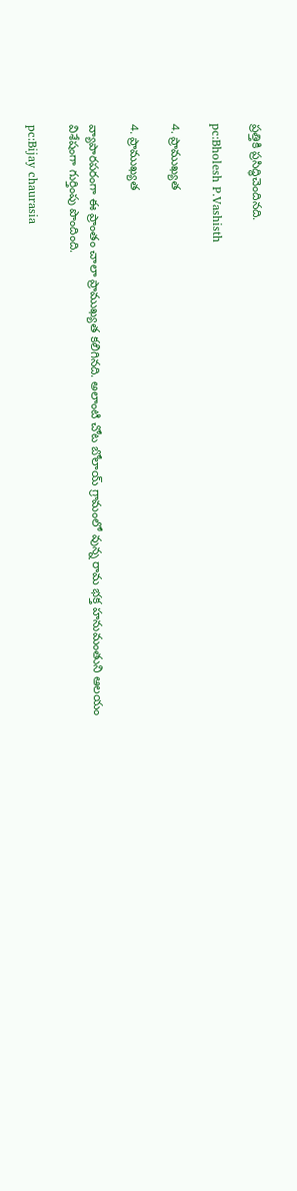ప్రత్తికి ప్రసిద్ధిచెందినది.

pc:Bholesh P.Vashisth

4. ప్రాముఖ్యత

4. ప్రాముఖ్యత

వ్యాపారపరంగా ఈ ప్రాంతం చాలా ప్రాముఖ్యత కలిగినది. అలాంటి చోట బోలాయ్ గ్రామంలో వున్న రామ భక్త హనుమంతుని ఆలయం విశేషంగా గుర్తింపు పొందింది.

pc:Bijay chaurasia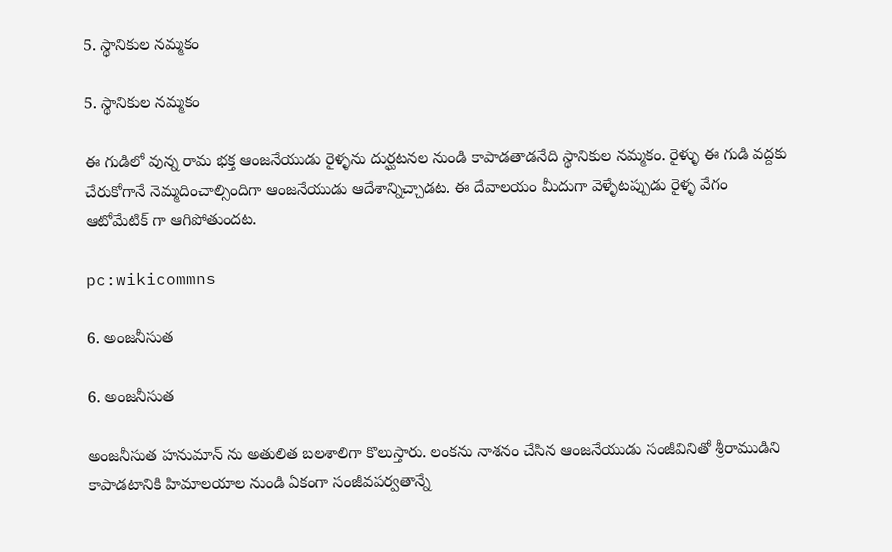5. స్థానికుల నమ్మకం

5. స్థానికుల నమ్మకం

ఈ గుడిలో వున్న రామ భక్త ఆంజనేయుడు రైళ్ళను దుర్ఘటనల నుండి కాపాడతాడనేది స్థానికుల నమ్మకం. రైళ్ళు ఈ గుడి వద్దకు చేరుకోగానే నెమ్మదించాల్సిందిగా ఆంజనేయుడు ఆదేశాన్నిచ్చాడట. ఈ దేవాలయం మీదుగా వెళ్ళేటప్పుడు రైళ్ళ వేగం ఆటోమేటిక్ గా ఆగిపోతుందట.

pc:wikicommns

6. అంజనీసుత

6. అంజనీసుత

అంజనీసుత హనుమాన్ ను అతులిత బలశాలిగా కొలుస్తారు. లంకను నాశనం చేసిన ఆంజనేయుడు సంజీవినితో శ్రీరాముడిని కాపాడటానికి హిమాలయాల నుండి ఏకంగా సంజీవపర్వతాన్నే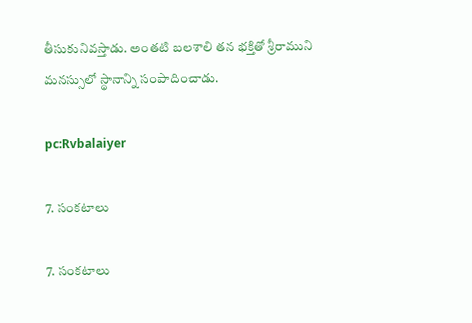తీసుకునివస్తాడు. అంతటి బలశాలి తన భక్తితో శ్రీరాముని మనస్సులో స్థానాన్ని సంపాదించాడు.

pc:Rvbalaiyer

7. సంకటాలు

7. సంకటాలు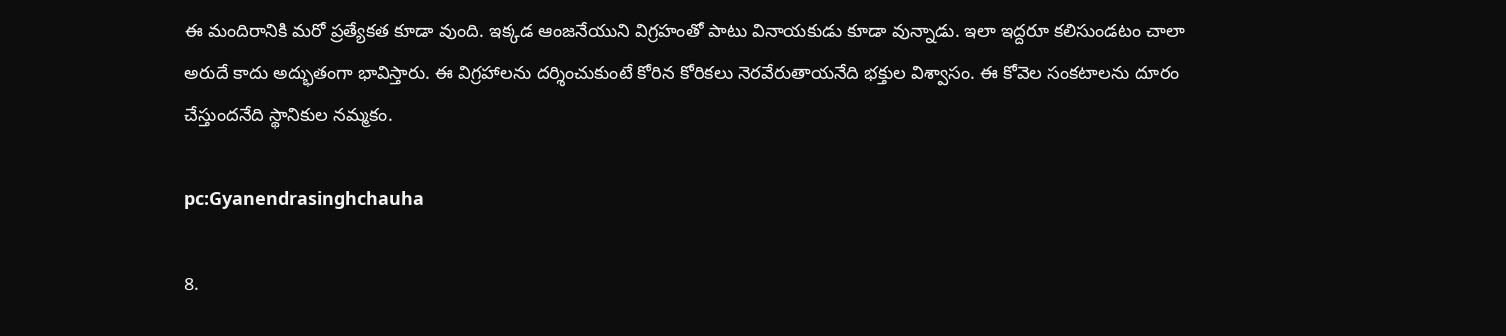ఈ మందిరానికి మరో ప్రత్యేకత కూడా వుంది. ఇక్కడ ఆంజనేయుని విగ్రహంతో పాటు వినాయకుడు కూడా వున్నాడు. ఇలా ఇద్దరూ కలిసుండటం చాలా అరుదే కాదు అద్భుతంగా భావిస్తారు. ఈ విగ్రహాలను దర్శించుకుంటే కోరిన కోరికలు నెరవేరుతాయనేది భక్తుల విశ్వాసం. ఈ కోవెల సంకటాలను దూరం చేస్తుందనేది స్థానికుల నమ్మకం.

pc:Gyanendrasinghchauha

8.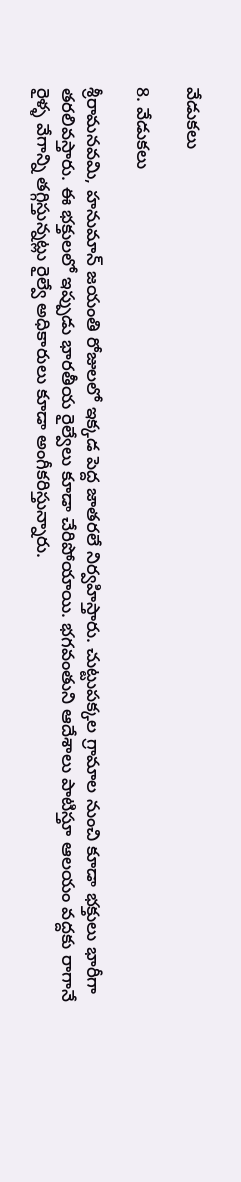వేడుకలు

8. వేడుకలు

శ్రీరామనవమి, హనుమాన్ జయంతి రోజులలో ఇక్కడ పెద్ద జాతరలే నిర్వహిస్తారు. చుట్టుపక్కల గ్రామాల నుంచి కూడా భక్తులు భారీగా తరలివస్తారు. ఈ భక్తులలో ఇప్పుడు భారతీయ రైల్వేలు కూడా చేరిపోయాయి. భగవంతుని ఆదేశాలు పాటిస్తూ ఆలయం వద్దకు రాగానే రైళ్ళ వేగాన్ని తగ్గిస్తున్నట్లు రైల్వే అధికారులు కూడా అంగీకరిస్తున్నారు.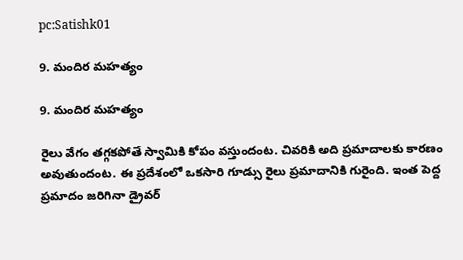pc:Satishk01

9. మందిర మహత్యం

9. మందిర మహత్యం

రైలు వేగం తగ్గకపోతే స్వామికి కోపం వస్తుందంట. చివరికి అది ప్రమాదాలకు కారణం అవుతుందంట. ఈ ప్రదేశంలో ఒకసారి గూడ్సు రైలు ప్రమాదానికి గురైంది. ఇంత పెద్ద ప్రమాదం జరిగినా డ్రైవర్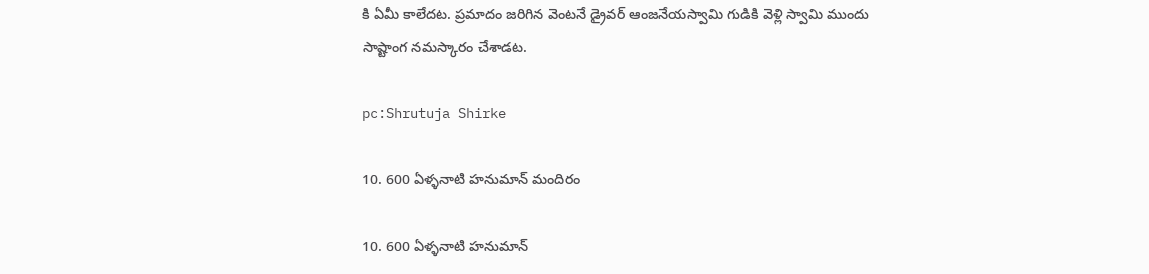కి ఏమీ కాలేదట. ప్రమాదం జరిగిన వెంటనే డ్రైవర్ ఆంజనేయస్వామి గుడికి వెళ్లి స్వామి ముందు సాష్టాంగ నమస్కారం చేశాడట.

pc:Shrutuja Shirke

10. 600 ఏళ్ళనాటి హనుమాన్ మందిరం

10. 600 ఏళ్ళనాటి హనుమాన్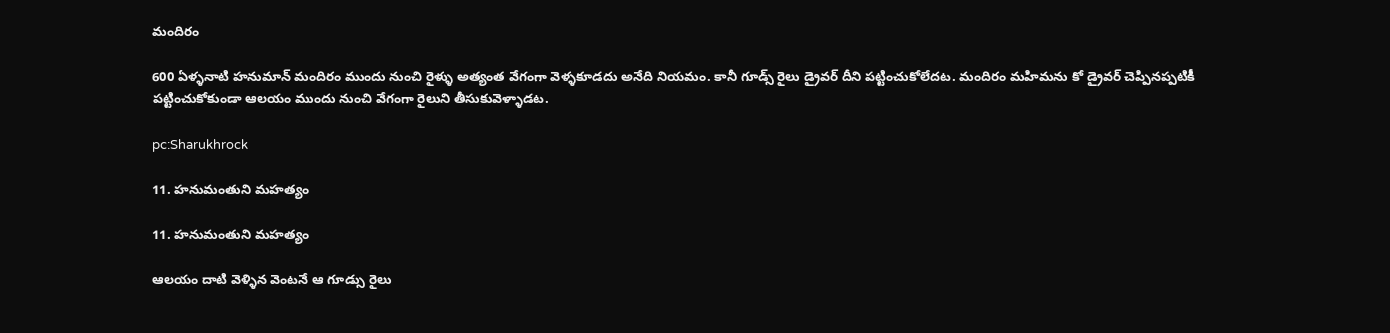మందిరం

600 ఏళ్ళనాటి హనుమాన్ మందిరం ముందు నుంచి రైళ్ళు అత్యంత వేగంగా వెళ్ళకూడదు అనేది నియమం. కానీ గూడ్స్ రైలు డ్రైవర్ దీని పట్టించుకోలేదట. మందిరం మహిమను కో డ్రైవర్ చెప్పినప్పటికీ పట్టించుకోకుండా ఆలయం ముందు నుంచి వేగంగా రైలుని తీసుకువెళ్ళాడట.

pc:Sharukhrock

11. హనుమంతుని మహత్యం

11. హనుమంతుని మహత్యం

ఆలయం దాటి వెళ్ళిన వెంటనే ఆ గూడ్సు రైలు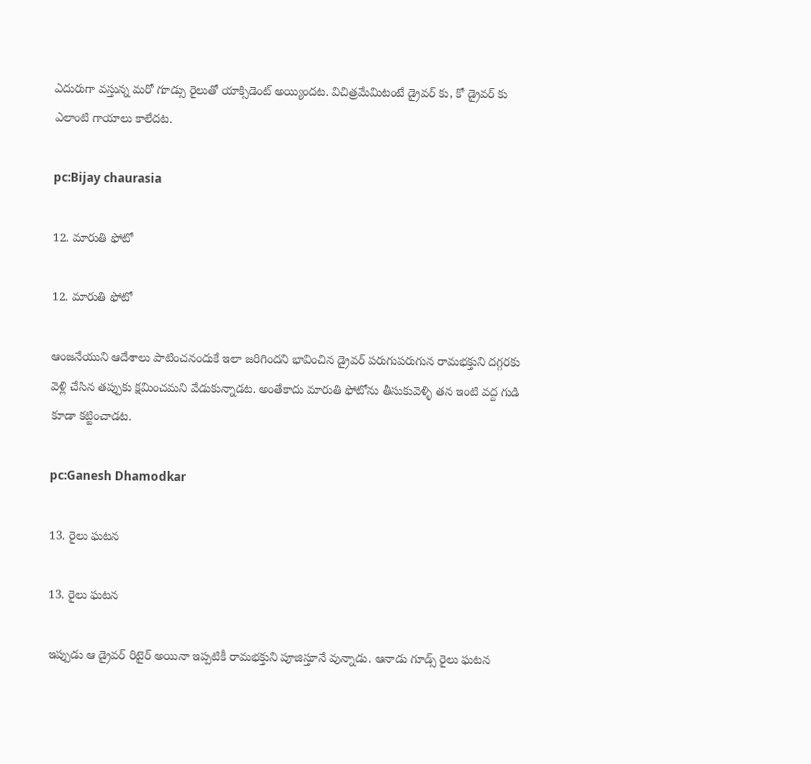ఎదురుగా వస్తున్న మరో గూడ్సు రైలుతో యాక్సిడెంట్ అయ్యిందట. విచిత్రమేమిటంటే డ్రైవర్ కు, కో డ్రైవర్ కు ఎలాంటి గాయాలు కాలేదట.

pc:Bijay chaurasia

12. మారుతి ఫోటో

12. మారుతి ఫోటో

ఆంజనేయుని ఆదేశాలు పాటించనందుకే ఇలా జరిగిందని భావించిన డ్రైవర్ పరుగుపరుగున రామభక్తుని దగ్గరకు వెళ్లి చేసిన తప్పుకు క్షమించమని వేడుకున్నాడట. అంతేకాదు మారుతి ఫోటోను తీసుకువెళ్ళి తన ఇంటి వద్ద గుడి కూడా కట్టించాడట.

pc:Ganesh Dhamodkar

13. రైలు ఘటన

13. రైలు ఘటన

ఇప్పుడు ఆ డ్రైవర్ రిటైర్ అయినా ఇప్పటికీ రామభక్తుని పూజిస్తూనే వున్నాడు. ఆనాడు గూడ్స్ రైలు ఘటన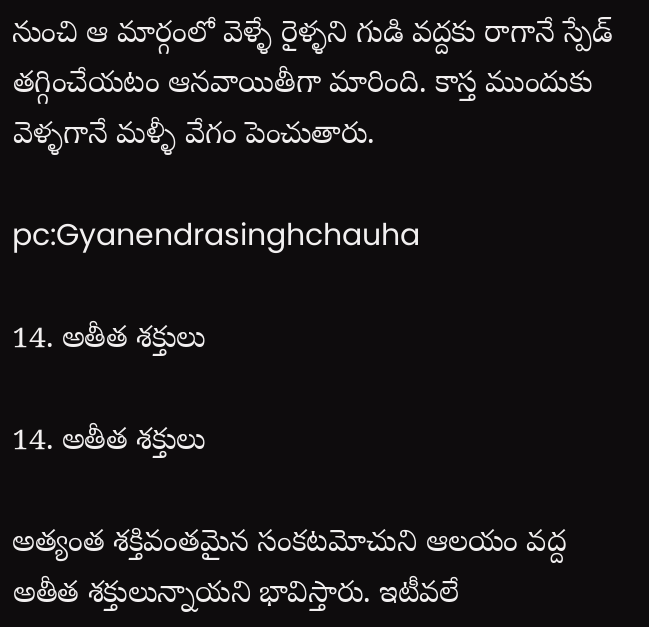నుంచి ఆ మార్గంలో వెళ్ళే రైళ్ళని గుడి వద్దకు రాగానే స్పేడ్ తగ్గించేయటం ఆనవాయితీగా మారింది. కాస్త ముందుకు వెళ్ళగానే మళ్ళీ వేగం పెంచుతారు.

pc:Gyanendrasinghchauha

14. అతీత శక్తులు

14. అతీత శక్తులు

అత్యంత శక్తివంతమైన సంకటమోచుని ఆలయం వద్ద అతీత శక్తులున్నాయని భావిస్తారు. ఇటీవలే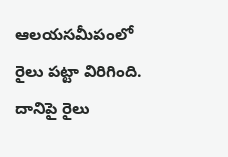ఆలయసమీపంలో రైలు పట్టా విరిగింది. దానిపై రైలు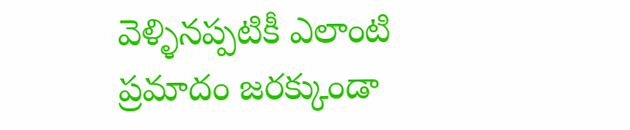వెళ్ళినప్పటికీ ఎలాంటి ప్రమాదం జరక్కుండా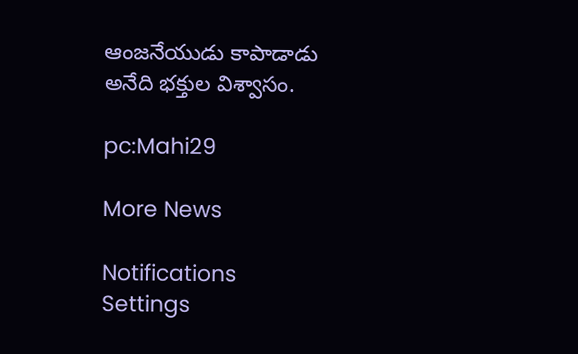ఆంజనేయుడు కాపాడాడు అనేది భక్తుల విశ్వాసం.

pc:Mahi29

More News

Notifications
Settings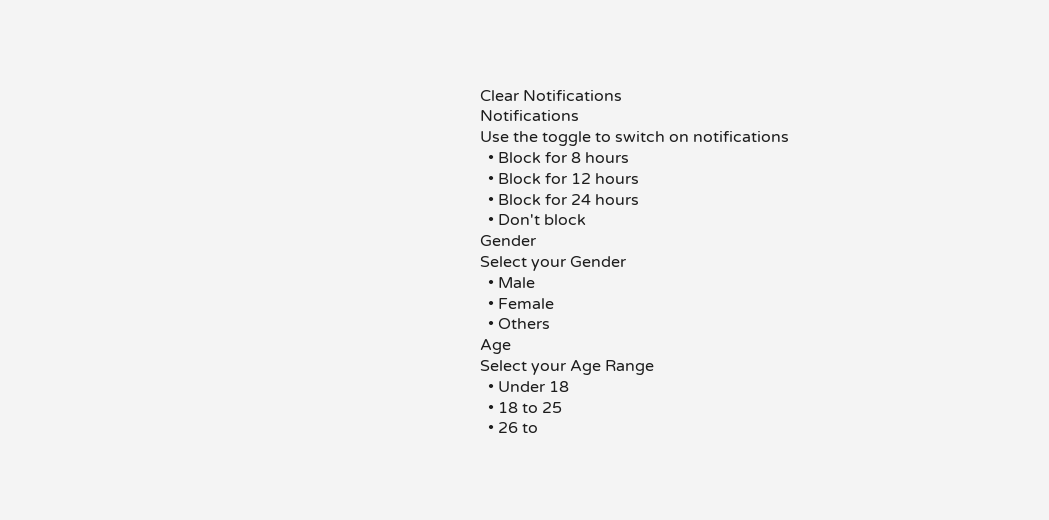Clear Notifications
Notifications
Use the toggle to switch on notifications
  • Block for 8 hours
  • Block for 12 hours
  • Block for 24 hours
  • Don't block
Gender
Select your Gender
  • Male
  • Female
  • Others
Age
Select your Age Range
  • Under 18
  • 18 to 25
  • 26 to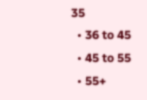35
  • 36 to 45
  • 45 to 55
  • 55+